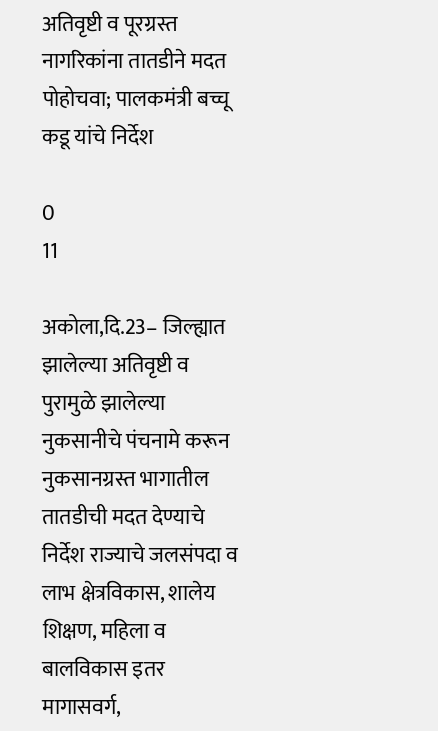अतिवृष्टी व पूरग्रस्त नागरिकांना तातडीने मदत पोहोचवा; पालकमंत्री बच्चू कडू यांचे निर्देश

0
11

अकोला,दि.23– जिल्ह्यात झालेल्या अतिवृष्टी व पुरामुळे झालेल्या नुकसानीचे पंचनामे करून नुकसानग्रस्त भागातील तातडीची मदत देण्याचे निर्देश राज्याचे जलसंपदा व लाभ क्षेत्रविकास, शालेय शिक्षण, महिला व बालविकास इतर मागासवर्ग,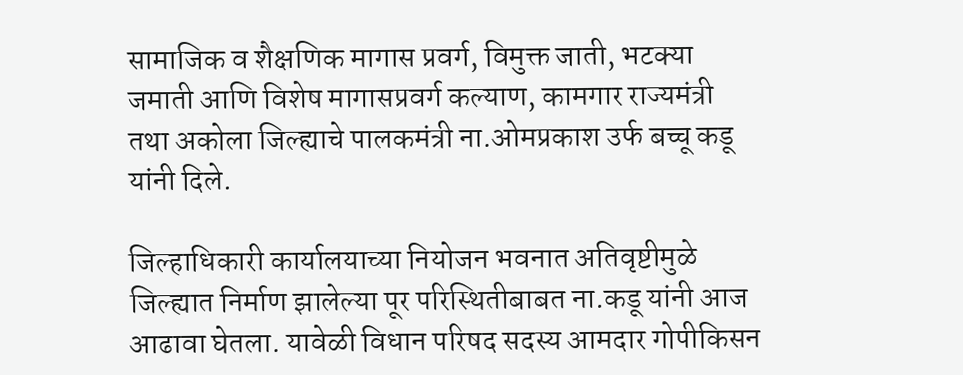सामाजिक व शैक्षणिक मागास प्रवर्ग, विमुक्त जाती, भटक्या जमाती आणि विशेष मागासप्रवर्ग कल्याण, कामगार राज्यमंत्री तथा अकोला जिल्ह्याचे पालकमंत्री ना.ओमप्रकाश उर्फ बच्चू कडू यांनी दिले.

जिल्हाधिकारी कार्यालयाच्या नियोजन भवनात अतिवृष्टीमुळे जिल्ह्यात निर्माण झालेल्या पूर परिस्थितीबाबत ना.कडू यांनी आज आढावा घेतला. यावेळी विधान परिषद सदस्य आमदार गोपीकिसन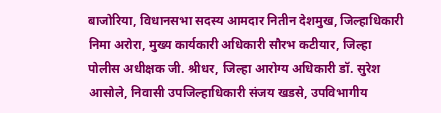बाजोरिया, विधानसभा सदस्य आमदार नितीन देशमुख, जिल्हाधिकारी निमा अरोरा, मुख्य कार्यकारी अधिकारी सौरभ कटीयार, जिल्हा पोलीस अधीक्षक जी. श्रीधर, जिल्हा आरोग्य अधिकारी डॉ. सुरेश आसोले, निवासी उपजिल्हाधिकारी संजय खडसे, उपविभागीय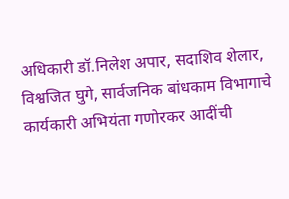अधिकारी डॉ.निलेश अपार, सदाशिव शेलार, विश्वजित घुगे, सार्वजनिक बांधकाम विभागाचे कार्यकारी अभियंता गणोरकर आदींची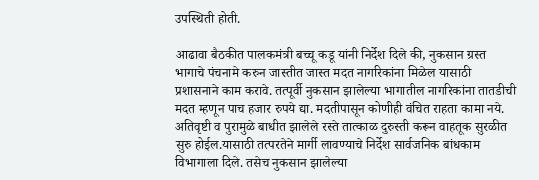उपस्थिती होती.

आढावा बैठकीत पालकमंत्री बच्चू कडू यांनी निर्देश दिले की, नुकसान ग्रस्त भागाचे पंचनामे करुन जास्तीत जास्त मदत नागरिकांना मिळेल यासाठी प्रशासनाने काम करावे. तत्पूर्वी नुकसान झालेल्या भागातील नागरिकांना तातडीची मदत म्हणून पाच हजार रुपये द्या. मदतीपासून कोणीही वंचित राहता कामा नये. अतिवृष्टी व पुरामुळे बाधीत झालेले रस्ते तात्काळ दुरुस्ती करून वाहतूक सुरळीत सुरु होईल.यासाठी तत्परतेने मार्गी लावण्याचे निर्देश सार्वजनिक बांधकाम विभागाला दिले. तसेच नुकसान झालेल्या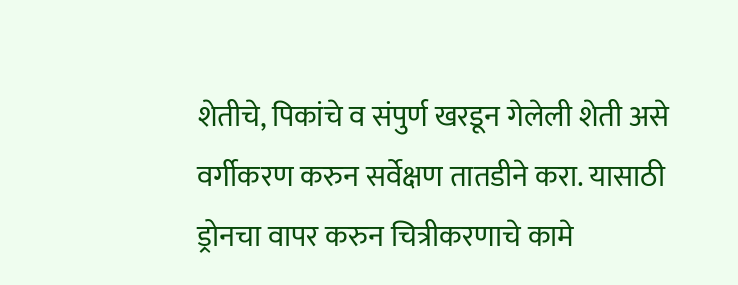शेतीचे, पिकांचे व संपुर्ण खरडून गेलेली शेती असे वर्गीकरण करुन सर्वेक्षण तातडीने करा. यासाठी ड्रोनचा वापर करुन चित्रीकरणाचे कामे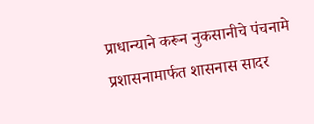प्राधान्याने करून नुकसानीचे पंचनामे प्रशासनामार्फत शासनास सादर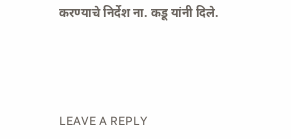करण्याचे निर्देश ना. कडू यांनी दिले.





LEAVE A REPLY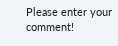Please enter your comment!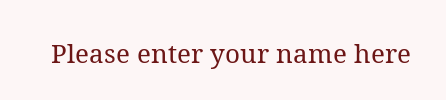Please enter your name here